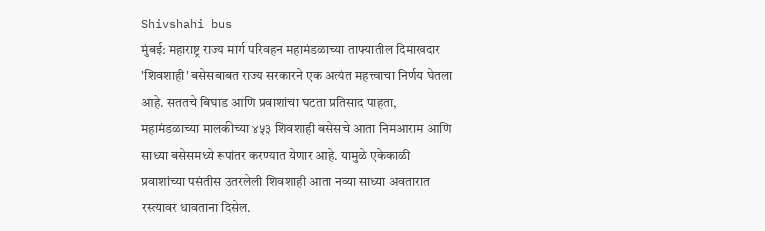Shivshahi bus
मुंबई: महाराष्ट्र राज्य मार्ग परिवहन महामंडळाच्या ताफ्यातील दिमाखदार 'शिवशाही' बसेसबाबत राज्य सरकारने एक अत्यंत महत्त्वाचा निर्णय घेतला आहे. सततचे बिघाड आणि प्रवाशांचा घटता प्रतिसाद पाहता, महामंडळाच्या मालकीच्या ४५३ शिवशाही बसेसचे आता निमआराम आणि साध्या बसेसमध्ये रूपांतर करण्यात येणार आहे. यामुळे एकेकाळी प्रवाशांच्या पसंतीस उतरलेली शिवशाही आता नव्या साध्या अवतारात रस्त्यावर धावताना दिसेल.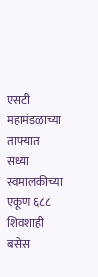एसटी महामंडळाच्या ताफ्यात सध्या स्वमालकीच्या एकूण ६८८ शिवशाही बसेस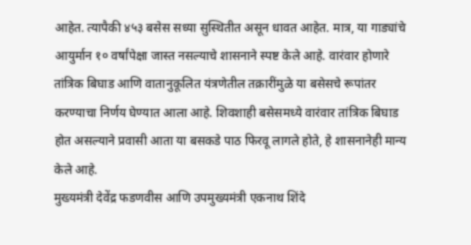आहेत. त्यापैकी ४५३ बसेस सध्या सुस्थितीत असून धावत आहेत. मात्र, या गाड्यांचे आयुर्मान १० वर्षांपेक्षा जास्त नसल्याचे शासनाने स्पष्ट केले आहे. वारंवार होणारे तांत्रिक बिघाड आणि वातानुकूलित यंत्रणेतील तक्रारींमुळे या बसेसचे रूपांतर करण्याचा निर्णय घेण्यात आला आहे. शिवशाही बसेसमध्ये वारंवार तांत्रिक बिघाड होत असल्याने प्रवासी आता या बसकडे पाठ फिरवू लागले होते, हे शासनानेही मान्य केले आहे.
मुख्यमंत्री देवेंद्र फडणवीस आणि उपमुख्यमंत्री एकनाथ शिंदे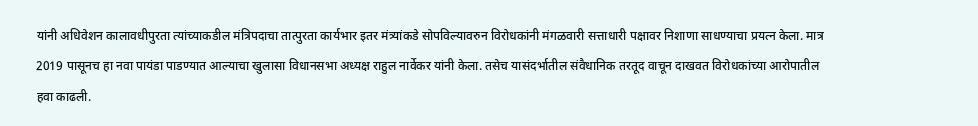यांनी अधिवेशन कालावधीपुरता त्यांच्याकडील मंत्रिपदाचा तात्पुरता कार्यभार इतर मंत्र्यांकडे सोपविल्यावरुन विरोधकांनी मंगळवारी सत्ताधारी पक्षावर निशाणा साधण्याचा प्रयत्न केला. मात्र 2019 पासूनच हा नवा पायंडा पाडण्यात आल्याचा खुलासा विधानसभा अध्यक्ष राहुल नार्वेकर यांनी केला. तसेच यासंदर्भातील संवैधानिक तरतूद वाचून दाखवत विरोधकांच्या आरोपातील हवा काढली.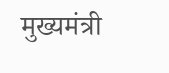मुख्यमंत्री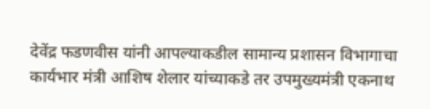देवेंद्र फडणवीस यांनी आपल्याकडील सामान्य प्रशासन विभागाचा कार्यभार मंत्री आशिष शेलार यांच्याकडे तर उपमुख्यमंत्री एकनाथ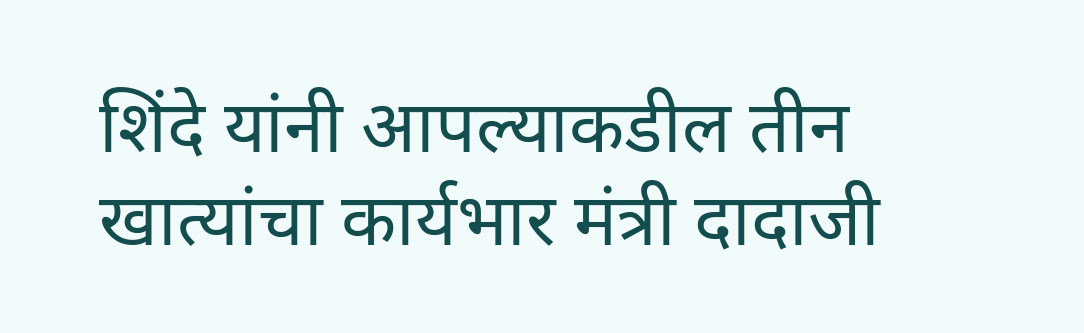शिंदे यांनी आपल्याकडील तीन खात्यांचा कार्यभार मंत्री दादाजी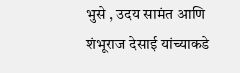भुसे , उदय सामंत आणि शंभूराज देसाई यांच्याकडे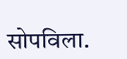सोपविला.